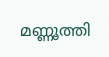മണ്ണൂത്തി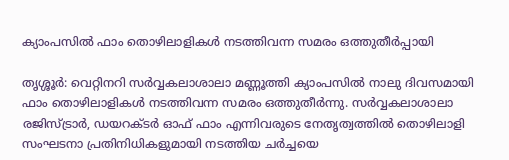ക്യാംപസിൽ ഫാം തൊഴിലാളികൾ നടത്തിവന്ന സമരം ഒത്തുതീർപ്പായി

തൃശ്ശൂർ: വെറ്റിനറി സർവ്വകലാശാലാ മണ്ണൂത്തി ക്യാംപസിൽ നാലു ദിവസമായി ഫാം തൊഴിലാളികൾ നടത്തിവന്ന സമരം ഒത്തുതീർന്നു. സർവ്വകലാശാലാ രജിസ്ട്രാർ, ഡയറക്ടർ ഓഫ് ഫാം എന്നിവരുടെ നേതൃത്വത്തിൽ തൊഴിലാളി സംഘടനാ പ്രതിനിധികളുമായി നടത്തിയ ചർച്ചയെ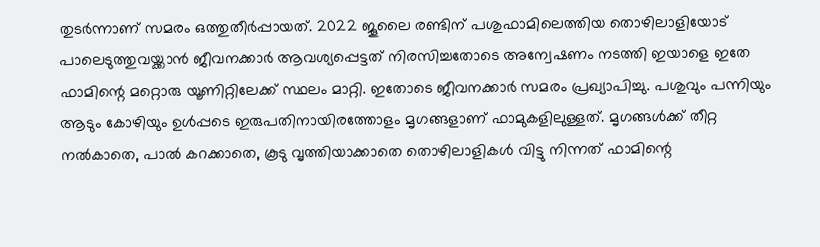തുടർന്നാണ് സമരം ഒത്തുതീർപ്പായത്. 2022 ജൂലൈ രണ്ടിന് പശുഫാമിലെത്തിയ തൊഴിലാളിയോട് പാലെടുത്തുവയ്ക്കാൻ ജീവനക്കാർ ആവശ്യപ്പെട്ടത് നിരസിച്ചതോടെ അന്വേഷണം നടത്തി ഇയാളെ ഇതേ ഫാമിന്റെ മറ്റൊരു യൂണിറ്റിലേക്ക് സ്ഥലം മാറ്റി. ഇതോടെ ജീവനക്കാർ സമരം പ്രഖ്യാപിച്ചു. പശുവും പന്നിയും ആടും കോഴിയും ഉൾപ്പടെ ഇരുപതിനായിരത്തോളം മൃഗങ്ങളാണ് ഫാമുകളിലുള്ളത്. മൃഗങ്ങൾക്ക് തീറ്റ നൽകാതെ, പാൽ കറക്കാതെ, കൂടു വൃത്തിയാക്കാതെ തൊഴിലാളികൾ വിട്ടു നിന്നത് ഫാമിന്റെ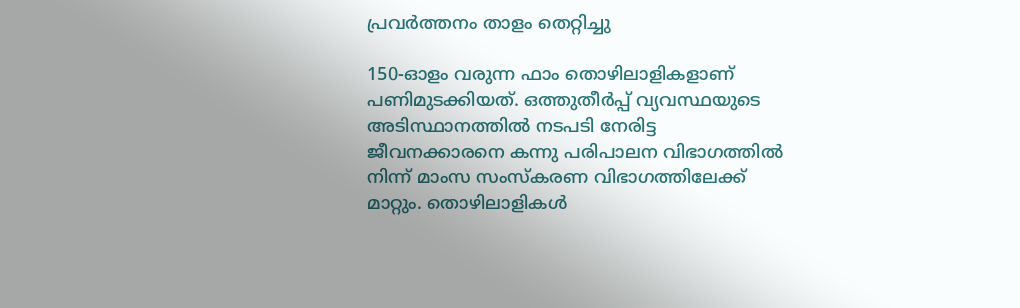പ്രവർത്തനം താളം തെറ്റിച്ചു

150-ഓളം വരുന്ന ഫാം തൊഴിലാളികളാണ് പണിമുടക്കിയത്. ഒത്തുതീർപ്പ് വ്യവസ്ഥയുടെ അടിസ്ഥാനത്തിൽ നടപടി നേരിട്ട ജീവനക്കാരനെ കന്നു പരിപാലന വിഭാഗത്തിൽ നിന്ന് മാംസ സംസ്കരണ വിഭാഗത്തിലേക്ക് മാറ്റും. തൊഴിലാളികൾ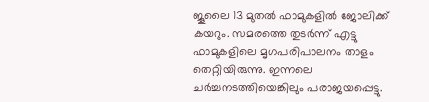ജൂലൈ 13 മുതൽ ഫാമുകളിൽ ജോലിക്ക് കയറും. സമരത്തെ തുടർന്ന് എട്ടു ഫാമുകളിലെ മൃഗപരിപാലനം താളം തെറ്റിയിരുന്നു. ഇന്നലെ ചർച്ചനടത്തിയെങ്കിലും പരാജയപ്പെട്ടു.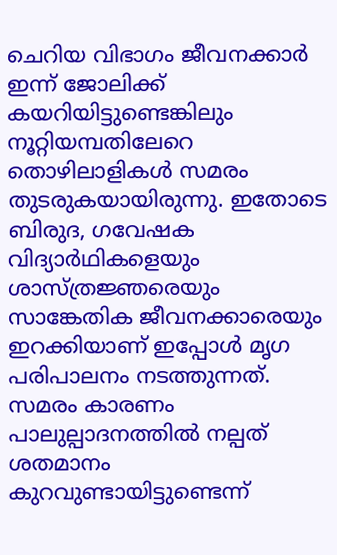ചെറിയ വിഭാഗം ജീവനക്കാർ ഇന്ന് ജോലിക്ക് കയറിയിട്ടുണ്ടെങ്കിലും നൂറ്റിയമ്പതിലേറെ തൊഴിലാളികൾ സമരം തുടരുകയായിരുന്നു. ഇതോടെ ബിരുദ, ഗവേഷക വിദ്യാർഥികളെയും ശാസ്ത്രജ്ഞരെയും സാങ്കേതിക ജീവനക്കാരെയും ഇറക്കിയാണ് ഇപ്പോൾ മൃഗ പരിപാലനം നടത്തുന്നത്. സമരം കാരണം പാലുല്പാദനത്തിൽ നല്പത് ശതമാനം കുറവുണ്ടായിട്ടുണ്ടെന്ന്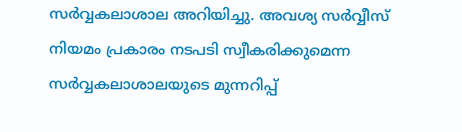സർവ്വകലാശാല അറിയിച്ചു. അവശ്യ സർവ്വീസ് നിയമം പ്രകാരം നടപടി സ്വീകരിക്കുമെന്ന സർവ്വകലാശാലയുടെ മുന്നറിപ്പ്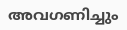അവഗണിച്ചും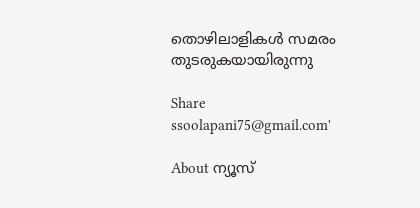തൊഴിലാളികൾ സമരം തുടരുകയായിരുന്നു

Share
ssoolapani75@gmail.com'

About ന്യൂസ്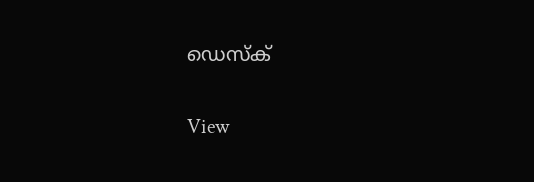ഡെസ്ക്

View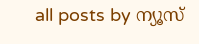all posts by ന്യൂസ്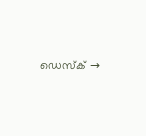ഡെസ്ക് →